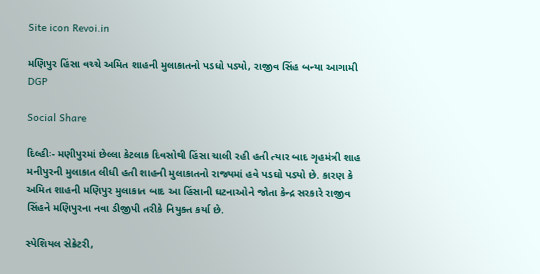Site icon Revoi.in

મણિપુર હિંસા વચ્ચે અમિત શાહની મુલાકાતનો પડધો પડ્યો, રાજીવ સિંહ બન્યા આગામી DGP

Social Share

દિલ્હીઃ- મણીપુરમાં છેલ્લા કેટલાક દિવસોથી હિંસા ચાલી રહી હતી ત્યાર બાદ ગૃહમંત્રી શાહ મનીપુરની મુલાકાત લીધી હતી શાહની મુલાકાતનો રાજ્યમાં હવે પડઘો પડ્યો છે. કારણ કે અમિત શાહની મણિપુર મુલાકાત બાદ આ હિંસાની ઘટનાઓને જોતા કેન્દ્ર સરકારે રાજીવ સિંહને મણિપુરના નવા ડીજીપી તરીકે નિયુક્ત કર્યા છે.

સ્પેશિયલ સેક્રેટરી,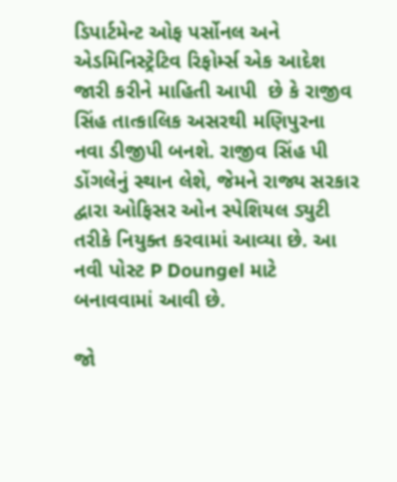ડિપાર્ટમેન્ટ ઓફ પર્સોનલ અને એડમિનિસ્ટ્રેટિવ રિફોર્મ્સ એક આદેશ જારી કરીને માહિતી આપી  છે કે રાજીવ સિંહ તાત્કાલિક અસરથી મણિપુરના નવા ડીજીપી બનશે. રાજીવ સિંહ પી ડોંગલેનું સ્થાન લેશે, જેમને રાજ્ય સરકાર દ્વારા ઓફિસર ઓન સ્પેશિયલ ડ્યુટી  તરીકે નિયુક્ત કરવામાં આવ્યા છે. આ નવી પોસ્ટ P Doungel માટે બનાવવામાં આવી છે.

જો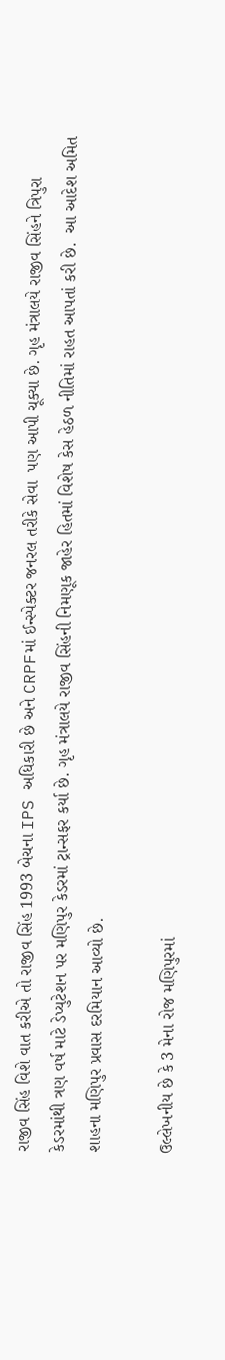રાજીવ સિંહ વિશે વાત કરીએ તો રાજીવ સિંહ 1993 બેચના IPS અધિકારી છે અને CRPFમાં ઈન્સ્પેક્ટર જનરલ તરીકે સેવા  પણ આપી ચૂક્યા છે. ગૃહ મંત્રાલયે રાજીવ સિંહને ત્રિપુરા કેડરમાંથી ત્રણ વર્ષ માટે ડેપ્યુટેશન પર મણિપુર કેડરમાં ટ્રાન્સફર કર્યા છે. ગૃહ મંત્રાલયે રાજીવ સિંહની નિમણૂક જાહેર હિતમાં વિશેષ કેસ હેઠળ નીતિમાં રાહત આપતાં કરી છે.  આ આદેશ અમિત શાહના મણિપુર પ્રવાસ દરમિયાન આવ્યો છે.

ઉલ્લેખનીય છે કે 3 મેના રોજ મણિપુરમાં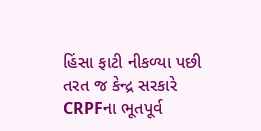હિંસા ફાટી નીકળ્યા પછી તરત જ કેન્દ્ર સરકારે CRPFના ભૂતપૂર્વ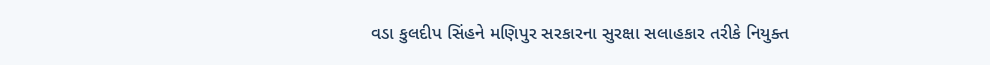વડા કુલદીપ સિંહને મણિપુર સરકારના સુરક્ષા સલાહકાર તરીકે નિયુક્ત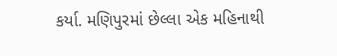કર્યા. મણિપુરમાં છેલ્લા એક મહિનાથી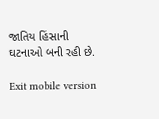જાતિય હિંસાની ઘટનાઓ બની રહી છે.

Exit mobile version